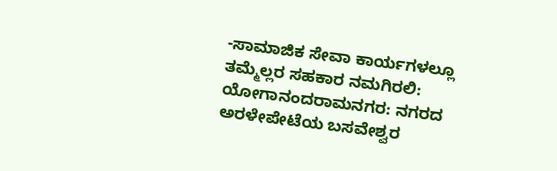-ಸಾಮಾಜಿಕ ಸೇವಾ ಕಾರ್ಯಗಳಲ್ಲೂ ತಮ್ಮೆಲ್ಲರ ಸಹಕಾರ ನಮಗಿರಲಿ: ಯೋಗಾನಂದರಾಮನಗರ: ನಗರದ ಅರಳೇಪೇಟೆಯ ಬಸವೇಶ್ವರ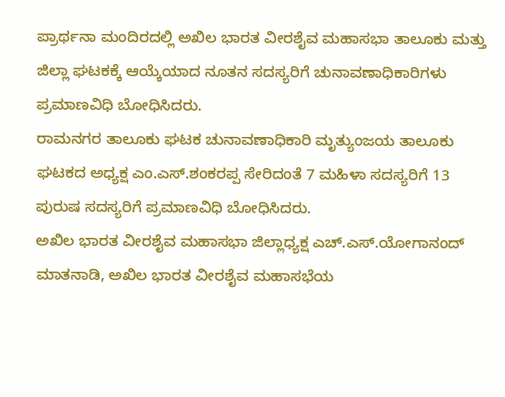ಪ್ರಾರ್ಥನಾ ಮಂದಿರದಲ್ಲಿ ಅಖಿಲ ಭಾರತ ವೀರಶೈವ ಮಹಾಸಭಾ ತಾಲೂಕು ಮತ್ತು ಜಿಲ್ಲಾ ಘಟಕಕ್ಕೆ ಆಯ್ಕೆಯಾದ ನೂತನ ಸದಸ್ಯರಿಗೆ ಚುನಾವಣಾಧಿಕಾರಿಗಳು ಪ್ರಮಾಣವಿಧಿ ಬೋಧಿಸಿದರು.
ರಾಮನಗರ ತಾಲೂಕು ಘಟಕ ಚುನಾವಣಾಧಿಕಾರಿ ಮೃತ್ಯುಂಜಯ ತಾಲೂಕು ಘಟಕದ ಅಧ್ಯಕ್ಷ ಎಂ.ಎಸ್.ಶಂಕರಪ್ಪ ಸೇರಿದಂತೆ 7 ಮಹಿಳಾ ಸದಸ್ಯರಿಗೆ 13 ಪುರುಷ ಸದಸ್ಯರಿಗೆ ಪ್ರಮಾಣವಿಧಿ ಬೋಧಿಸಿದರು.
ಅಖಿಲ ಭಾರತ ವೀರಶೈವ ಮಹಾಸಭಾ ಜಿಲ್ಲಾಧ್ಯಕ್ಷ ಎಚ್.ಎಸ್.ಯೋಗಾನಂದ್ ಮಾತನಾಡಿ, ಅಖಿಲ ಭಾರತ ವೀರಶೈವ ಮಹಾಸಭೆಯ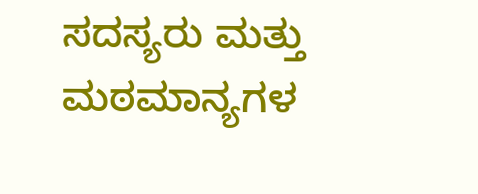ಸದಸ್ಯರು ಮತ್ತು ಮಠಮಾನ್ಯಗಳ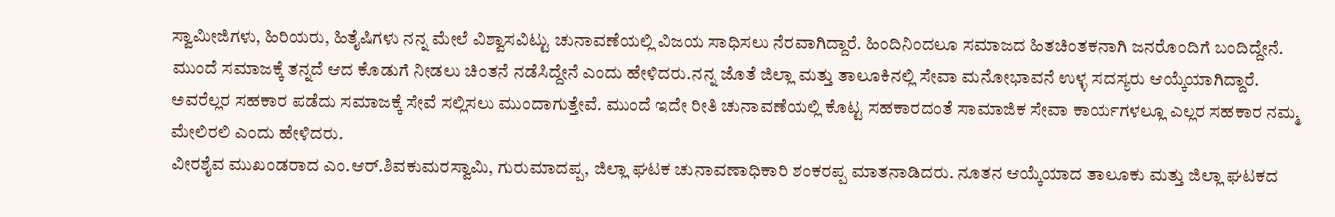ಸ್ವಾಮೀಜಿಗಳು, ಹಿರಿಯರು, ಹಿತೈಷಿಗಳು ನನ್ನ ಮೇಲೆ ವಿಶ್ವಾಸವಿಟ್ಟು ಚುನಾವಣೆಯಲ್ಲಿ ವಿಜಯ ಸಾಧಿಸಲು ನೆರವಾಗಿದ್ದಾರೆ. ಹಿಂದಿನಿಂದಲೂ ಸಮಾಜದ ಹಿತಚಿಂತಕನಾಗಿ ಜನರೊಂದಿಗೆ ಬಂದಿದ್ದೇನೆ. ಮುಂದೆ ಸಮಾಜಕ್ಕೆ ತನ್ನದೆ ಆದ ಕೊಡುಗೆ ನೀಡಲು ಚಿಂತನೆ ನಡೆಸಿದ್ದೇನೆ ಎಂದು ಹೇಳಿದರು.ನನ್ನ ಜೊತೆ ಜಿಲ್ಲಾ ಮತ್ತು ತಾಲೂಕಿನಲ್ಲಿ ಸೇವಾ ಮನೋಭಾವನೆ ಉಳ್ಳ ಸದಸ್ಯರು ಆಯ್ಕೆಯಾಗಿದ್ದಾರೆ. ಅವರೆಲ್ಲರ ಸಹಕಾರ ಪಡೆದು ಸಮಾಜಕ್ಕೆ ಸೇವೆ ಸಲ್ಲಿಸಲು ಮುಂದಾಗುತ್ತೇವೆ. ಮುಂದೆ ಇದೇ ರೀತಿ ಚುನಾವಣೆಯಲ್ಲಿ ಕೊಟ್ಟ ಸಹಕಾರದಂತೆ ಸಾಮಾಜಿಕ ಸೇವಾ ಕಾರ್ಯಗಳಲ್ಲೂ ಎಲ್ಲರ ಸಹಕಾರ ನಮ್ಮ ಮೇಲಿರಲಿ ಎಂದು ಹೇಳಿದರು.
ವೀರಶೈವ ಮುಖಂಡರಾದ ಎಂ.ಆರ್.ಶಿವಕುಮರಸ್ವಾಮಿ, ಗುರುಮಾದಪ್ಪ, ಜಿಲ್ಲಾ ಘಟಕ ಚುನಾವಣಾಧಿಕಾರಿ ಶಂಕರಪ್ಪ ಮಾತನಾಡಿದರು. ನೂತನ ಆಯ್ಕೆಯಾದ ತಾಲೂಕು ಮತ್ತು ಜಿಲ್ಲಾ ಘಟಕದ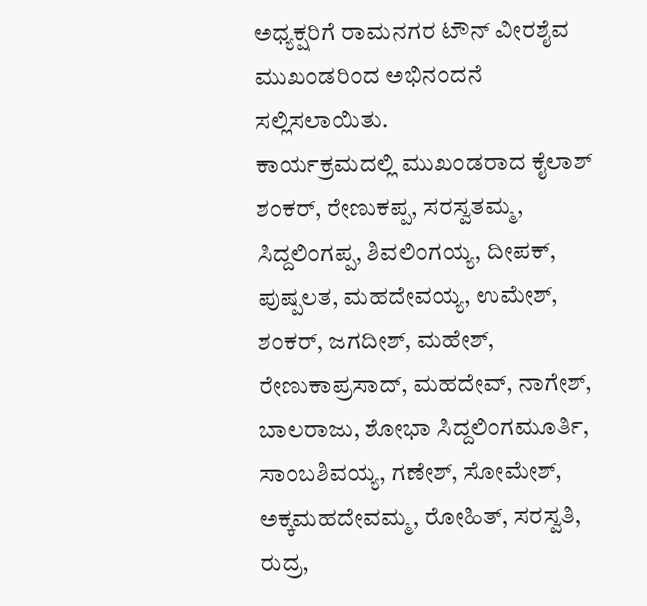ಅಧ್ಯಕ್ಷರಿಗೆ ರಾಮನಗರ ಟೌನ್ ವೀರಶೈವ ಮುಖಂಡರಿಂದ ಅಭಿನಂದನೆ ಸಲ್ಲಿಸಲಾಯಿತು.
ಕಾರ್ಯಕ್ರಮದಲ್ಲಿ ಮುಖಂಡರಾದ ಕೈಲಾಶ್ ಶಂಕರ್, ರೇಣುಕಪ್ಪ, ಸರಸ್ವತಮ್ಮ, ಸಿದ್ದಲಿಂಗಪ್ಪ, ಶಿವಲಿಂಗಯ್ಯ, ದೀಪಕ್, ಪುಷ್ಪಲತ, ಮಹದೇವಯ್ಯ, ಉಮೇಶ್, ಶಂಕರ್, ಜಗದೀಶ್, ಮಹೇಶ್, ರೇಣುಕಾಪ್ರಸಾದ್, ಮಹದೇವ್, ನಾಗೇಶ್, ಬಾಲರಾಜು, ಶೋಭಾ ಸಿದ್ದಲಿಂಗಮೂರ್ತಿ, ಸಾಂಬಶಿವಯ್ಯ, ಗಣೇಶ್, ಸೋಮೇಶ್, ಅಕ್ಕಮಹದೇವಮ್ಮ, ರೋಹಿತ್, ಸರಸ್ವತಿ, ರುದ್ರ,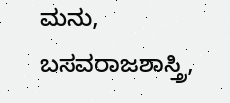ಮನು, ಬಸವರಾಜಶಾಸ್ತ್ರಿ,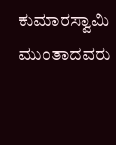ಕುಮಾರಸ್ವಾಮಿ ಮುಂತಾದವರು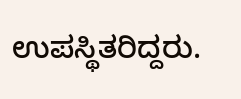ಉಪಸ್ಥಿತರಿದ್ದರು.